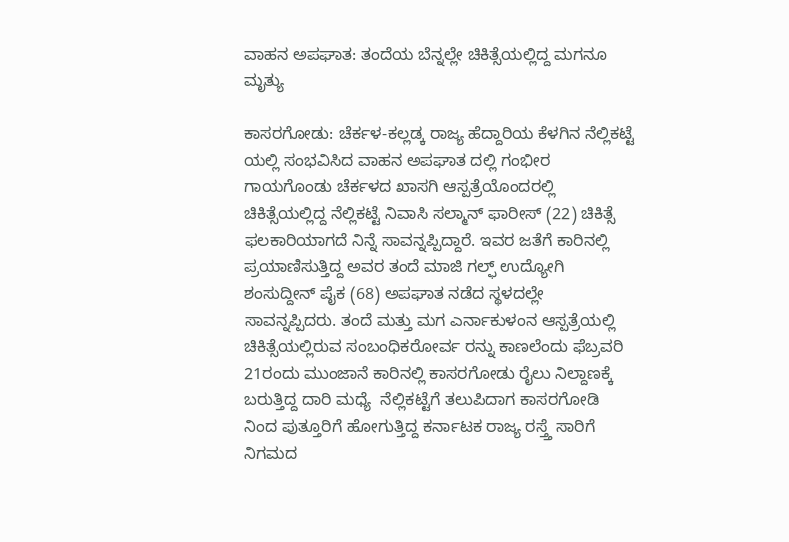ವಾಹನ ಅಪಘಾತ: ತಂದೆಯ ಬೆನ್ನಲ್ಲೇ ಚಿಕಿತ್ಸೆಯಲ್ಲಿದ್ದ ಮಗನೂ ಮೃತ್ಯು

ಕಾಸರಗೋಡು: ಚೆರ್ಕಳ-ಕಲ್ಲಡ್ಕ ರಾಜ್ಯ ಹೆದ್ದಾರಿಯ ಕೆಳಗಿನ ನೆಲ್ಲಿಕಟ್ಟೆ ಯಲ್ಲಿ ಸಂಭವಿಸಿದ ವಾಹನ ಅಪಘಾತ ದಲ್ಲಿ ಗಂಭೀರ ಗಾಯಗೊಂಡು ಚೆರ್ಕಳದ ಖಾಸಗಿ ಆಸ್ಪತ್ರೆಯೊಂದರಲ್ಲಿ ಚಿಕಿತ್ಸೆಯಲ್ಲಿದ್ದ ನೆಲ್ಲಿಕಟ್ಟೆ ನಿವಾಸಿ ಸಲ್ಮಾನ್ ಫಾರೀಸ್ (22) ಚಿಕಿತ್ಸೆ ಫಲಕಾರಿಯಾಗದೆ ನಿನ್ನೆ ಸಾವನ್ನಪ್ಪಿದ್ದಾರೆ. ಇವರ ಜತೆಗೆ ಕಾರಿನಲ್ಲಿ ಪ್ರಯಾಣಿಸುತ್ತಿದ್ದ ಅವರ ತಂದೆ ಮಾಜಿ ಗಲ್ಫ್ ಉದ್ಯೋಗಿ ಶಂಸುದ್ದೀನ್ ಪೈಕ (68) ಅಪಘಾತ ನಡೆದ ಸ್ಥಳದಲ್ಲೇ ಸಾವನ್ನಪ್ಪಿದರು. ತಂದೆ ಮತ್ತು ಮಗ ಎರ್ನಾಕುಳಂನ ಆಸ್ಪತ್ರೆಯಲ್ಲಿ ಚಿಕಿತ್ಸೆಯಲ್ಲಿರುವ ಸಂಬಂಧಿಕರೋರ್ವ ರನ್ನು ಕಾಣಲೆಂದು ಫೆಬ್ರವರಿ 21ರಂದು ಮುಂಜಾನೆ ಕಾರಿನಲ್ಲಿ ಕಾಸರಗೋಡು ರೈಲು ನಿಲ್ದಾಣಕ್ಕೆ ಬರುತ್ತಿದ್ದ ದಾರಿ ಮಧ್ಯೆ  ನೆಲ್ಲಿಕಟ್ಟೆಗೆ ತಲುಪಿದಾಗ ಕಾಸರಗೋಡಿ ನಿಂದ ಪುತ್ತೂರಿಗೆ ಹೋಗುತ್ತಿದ್ದ ಕರ್ನಾಟಕ ರಾಜ್ಯ ರಸ್ತ್ತೆ ಸಾರಿಗೆ ನಿಗಮದ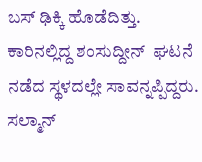ಬಸ್ ಢಿಕ್ಕಿ ಹೊಡೆದಿತ್ತು. ಕಾರಿನಲ್ಲಿದ್ದ ಶಂಸುದ್ದೀನ್  ಘಟನೆ ನಡೆದ ಸ್ಥಳದಲ್ಲೇ ಸಾವನ್ನಪ್ಪಿದ್ದರು. ಸಲ್ಮಾನ್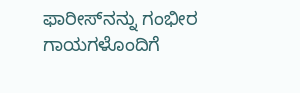ಫಾರೀಸ್‌ನನ್ನು ಗಂಭೀರ ಗಾಯಗಳೊಂದಿಗೆ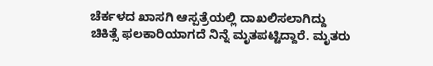ಚೆರ್ಕಳದ ಖಾಸಗಿ ಆಸ್ಪತ್ರೆಯಲ್ಲಿ ದಾಖಲಿಸಲಾಗಿದ್ದು ಚಿಕಿತ್ಸೆ ಫಲಕಾರಿಯಾಗದೆ ನಿನ್ನೆ ಮೃತಪಟ್ಟಿದ್ದಾರೆ. ಮೃತರು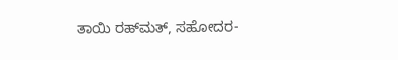ತಾಯಿ ರಹ್‌ಮತ್, ಸಹೋದರ-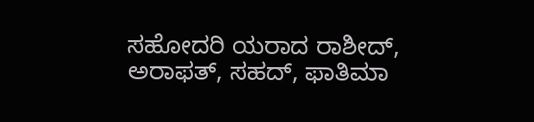ಸಹೋದರಿ ಯರಾದ ರಾಶೀದ್, ಅರಾಫತ್, ಸಹದ್, ಫಾತಿಮಾ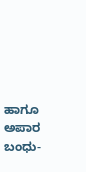ಹಾಗೂ ಅಪಾರ ಬಂಧು-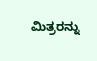ಮಿತ್ರರನ್ನು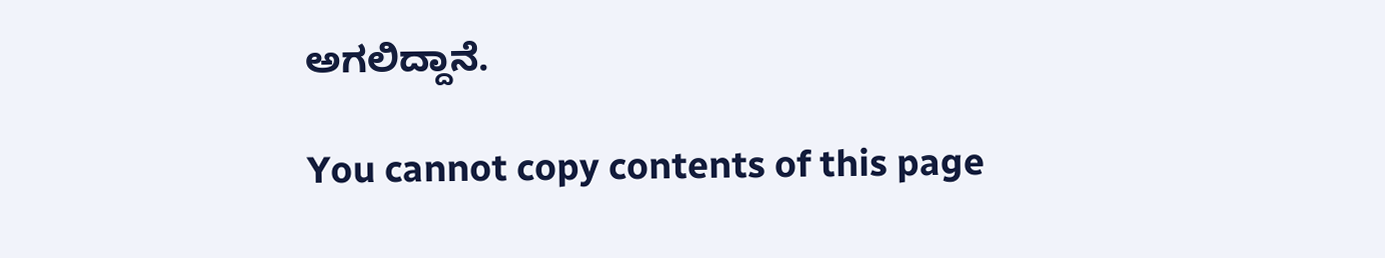ಅಗಲಿದ್ದಾನೆ.

You cannot copy contents of this page